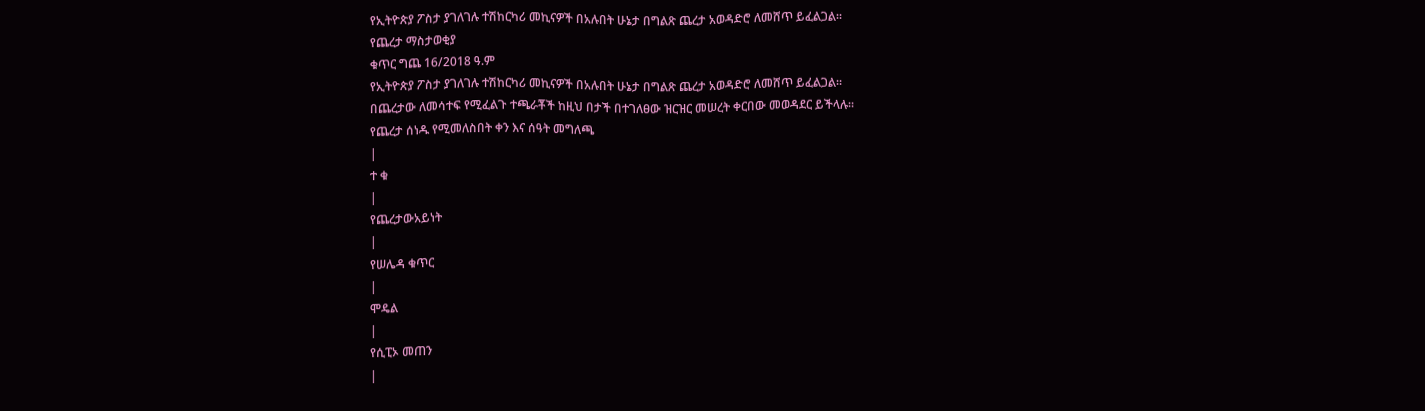የኢትዮጵያ ፖስታ ያገለገሉ ተሽከርካሪ መኪናዎች በአሉበት ሁኔታ በግልጽ ጨረታ አወዳድሮ ለመሸጥ ይፈልጋል።
የጨረታ ማስታወቂያ
ቁጥር ግጨ 16/2018 ዓ.ም
የኢትዮጵያ ፖስታ ያገለገሉ ተሽከርካሪ መኪናዎች በአሉበት ሁኔታ በግልጽ ጨረታ አወዳድሮ ለመሸጥ ይፈልጋል።
በጨረታው ለመሳተፍ የሚፈልጉ ተጫራቾች ከዚህ በታች በተገለፀው ዝርዝር መሠረት ቀርበው መወዳደር ይችላሉ።
የጨረታ ሰነዱ የሚመለስበት ቀን እና ሰዓት መግለጫ
|
ተ ቁ
|
የጨረታውአይነት
|
የሠሌዳ ቁጥር
|
ሞዴል
|
የሲፒኦ መጠን
|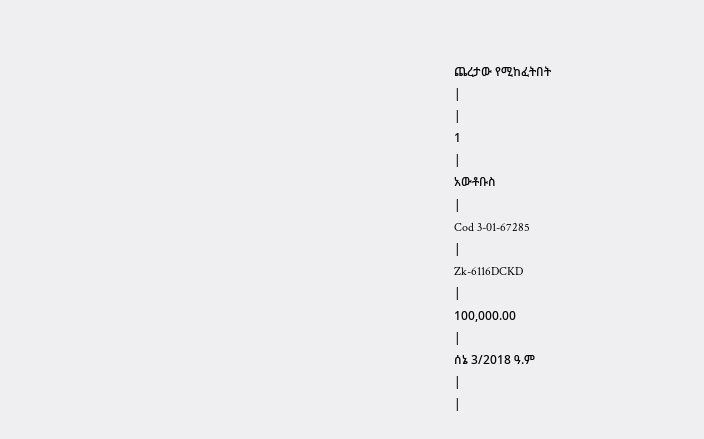ጨረታው የሚከፈትበት
|
|
1
|
አውቶቡስ
|
Cod 3-01-67285
|
Zk-6116DCKD
|
100,000.00
|
ሰኔ 3/2018 ዓ.ም
|
|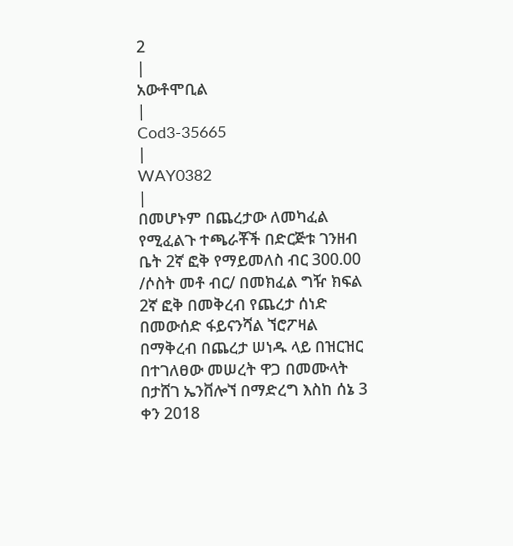2
|
አውቶሞቢል
|
Cod3-35665
|
WAY0382
|
በመሆኑም በጨረታው ለመካፈል የሚፈልጉ ተጫራቾች በድርጅቱ ገንዘብ ቤት 2ኛ ፎቅ የማይመለስ ብር 300.00 /ሶስት መቶ ብር/ በመክፈል ግዥ ክፍል 2ኛ ፎቅ በመቅረብ የጨረታ ሰነድ በመውሰድ ፋይናንሻል ኘሮፖዛል በማቅረብ በጨረታ ሠነዱ ላይ በዝርዝር በተገለፀው መሠረት ዋጋ በመሙላት በታሸገ ኤንቨሎኘ በማድረግ እስከ ሰኔ 3 ቀን 2018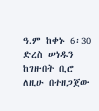ዓ.ም ከቀኑ 6፡30 ድረስ ሠነዱን ከገዙበት ቢሮ ለዚሁ በተዘጋጀው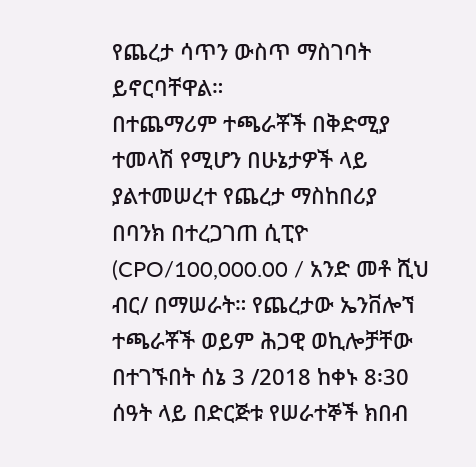የጨረታ ሳጥን ውስጥ ማስገባት ይኖርባቸዋል።
በተጨማሪም ተጫራቾች በቅድሚያ ተመላሽ የሚሆን በሁኔታዎች ላይ ያልተመሠረተ የጨረታ ማስከበሪያ በባንክ በተረጋገጠ ሲፒዮ (CPO/100,000.00 / አንድ መቶ ሺህ ብር/ በማሠራት። የጨረታው ኤንቨሎኘ ተጫራቾች ወይም ሕጋዊ ወኪሎቻቸው በተገኙበት ሰኔ 3 /2018 ከቀኑ 8፡30 ሰዓት ላይ በድርጅቱ የሠራተኞች ክበብ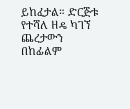ይከፈታል። ድርጅቱ የተሻለ ዘዴ ካገኘ ጨረታውን በከፊልም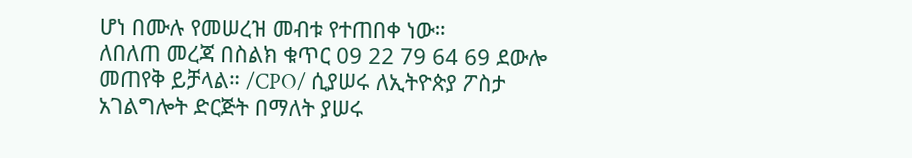ሆነ በሙሉ የመሠረዝ መብቱ የተጠበቀ ነው።
ለበለጠ መረጃ በስልክ ቁጥር 09 22 79 64 69 ደውሎ መጠየቅ ይቻላል። /CPO/ ሲያሠሩ ለኢትዮጵያ ፖስታ አገልግሎት ድርጅት በማለት ያሠሩ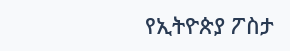የኢትዮጵያ ፖስታ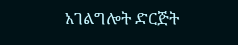አገልግሎት ድርጅት